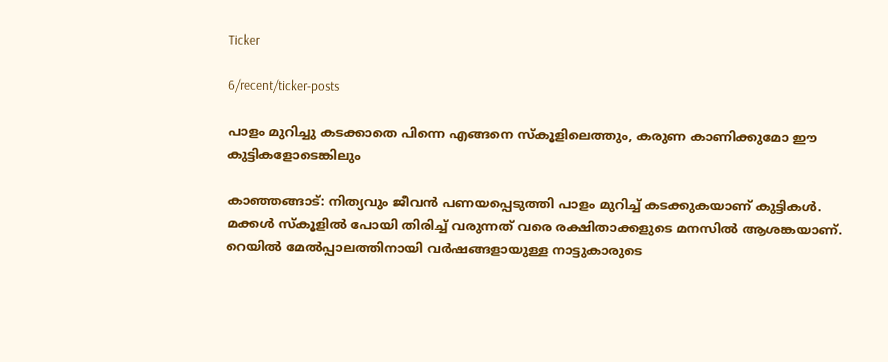Ticker

6/recent/ticker-posts

പാളം മുറിച്ചു കടക്കാതെ പിന്നെ എങ്ങനെ സ്കൂളിലെത്തും, കരുണ കാണിക്കുമോ ഈ കുട്ടികളോടെങ്കിലും

കാഞ്ഞങ്ങാട്: നിത്യവും ജീവൻ പണയപ്പെടുത്തി പാളം മുറിച്ച് കടക്കുകയാണ് കുട്ടികൾ. മക്കൾ സ്കൂളിൽ പോയി തിരിച്ച് വരുന്നത് വരെ രക്ഷിതാക്കളുടെ മനസിൽ ആശങ്കയാണ്. റെയിൽ മേൽപ്പാലത്തിനായി വർഷങ്ങളായുള്ള നാട്ടുകാരുടെ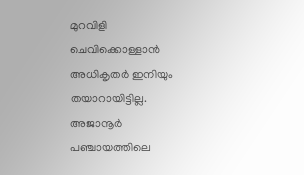മുറവിളി ചെവിക്കൊള്ളാൻ അധികൃതർ ഇനിയും തയാറായിട്ടില്ല. അജാനൂർ പഞ്ചായത്തിലെ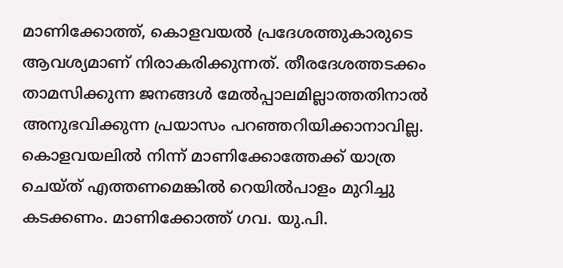മാണിക്കോത്ത്, കൊളവയൽ പ്രദേശത്തുകാരുടെ ആവശ്യമാണ് നിരാകരിക്കുന്നത്. തീരദേശത്തടക്കം താമസിക്കുന്ന ജനങ്ങൾ മേൽപ്പാലമില്ലാത്തതിനാൽ അനുഭവിക്കുന്ന പ്രയാസം പറഞ്ഞറിയിക്കാനാവില്ല. കൊളവയലിൽ നിന്ന് മാണിക്കോത്തേക്ക് യാത്ര ചെയ്ത‌് എത്തണമെങ്കിൽ റെയിൽപാളം മുറിച്ചു കടക്കണം. മാണിക്കോത്ത് ഗവ. യു.പി.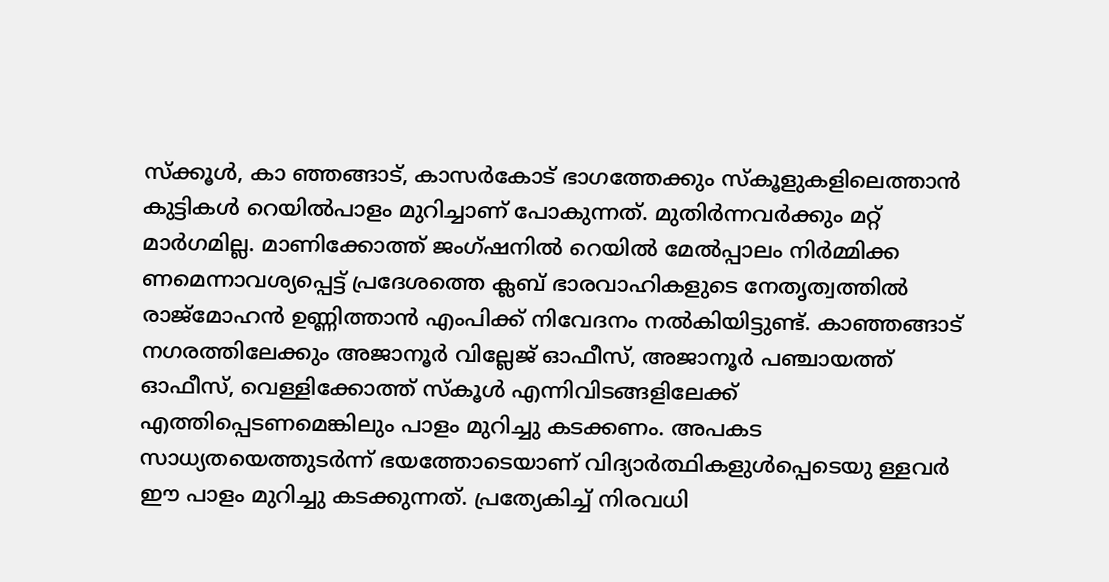സ്ക്കൂൾ, കാ ഞ്ഞങ്ങാട്, കാസർകോട് ഭാഗത്തേക്കും സ്കൂളുകളിലെത്താൻ കുട്ടികൾ റെയിൽപാളം മുറിച്ചാണ് പോകുന്നത്. മുതിർന്നവർക്കും മറ്റ് മാർഗമില്ല. മാണിക്കോത്ത് ജംഗ്ഷനിൽ റെയിൽ മേൽപ്പാലം നിർമ്മിക്ക ണമെന്നാവശ്യപ്പെട്ട് പ്രദേശത്തെ ക്ലബ് ഭാരവാഹികളുടെ നേതൃത്വത്തിൽ രാജ്‌മോഹൻ ഉണ്ണിത്താൻ എംപിക്ക് നിവേദനം നൽകിയിട്ടുണ്ട്. കാഞ്ഞങ്ങാട് നഗരത്തിലേക്കും അജാനൂർ വില്ലേജ് ഓഫീസ്, അജാനൂർ പഞ്ചായത്ത് ഓഫീസ്, വെള്ളിക്കോത്ത് സ്കൂൾ എന്നിവിടങ്ങളിലേക്ക് എത്തിപ്പെടണമെങ്കിലും പാളം മുറിച്ചു കടക്കണം. അപകട സാധ്യതയെത്തുടർന്ന് ഭയത്തോടെയാണ് വിദ്യാർത്ഥികളുൾപ്പെടെയു ള്ളവർ ഈ പാളം മുറിച്ചു കടക്കുന്നത്. പ്രത്യേകിച്ച് നിരവധി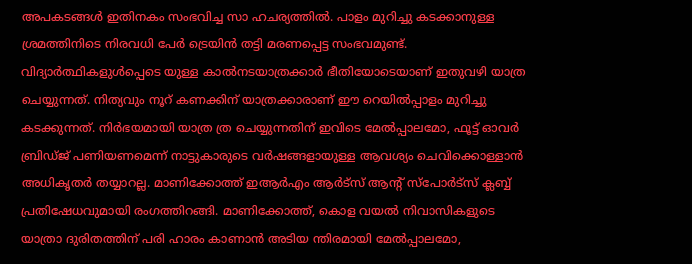അപകടങ്ങൾ ഇതിനകം സംഭവിച്ച സാ ഹചര്യത്തിൽ. പാളം മുറിച്ചു കടക്കാനുള്ള ശ്രമത്തിനിടെ നിരവധി പേർ ട്രെയിൻ തട്ടി മരണപ്പെട്ട സംഭവമുണ്ട്. വിദ്യാർത്ഥികളുൾപ്പെടെ യുള്ള കാൽനടയാത്രക്കാർ ഭീതിയോടെയാണ് ഇതുവഴി യാത്ര ചെയ്യുന്നത്. നിത്യവും നൂറ് കണക്കിന് യാത്രക്കാരാണ് ഈ റെയിൽപ്പാളം മുറിച്ചു കടക്കുന്നത്. നിർഭയമായി യാത്ര ത്ര ചെയ്യുന്നതിന് ഇവിടെ മേൽപ്പാലമോ, ഫൂട്ട് ഓവർ ബ്രിഡ്ജ് പണിയണമെന്ന് നാട്ടുകാരുടെ വർഷങ്ങളായുള്ള ആവശ്യം ചെവിക്കൊള്ളാൻ അധികൃതർ തയ്യാറല്ല. മാണിക്കോത്ത് ഇആർഎം ആർട്സ് ആന്റ് സ്പോർട്‌സ് ക്ലബ്ബ് പ്രതിഷേധവുമായി രംഗത്തിറങ്ങി. മാണിക്കോത്ത്, കൊള വയൽ നിവാസികളുടെ യാത്രാ ദുരിതത്തിന് പരി ഹാരം കാണാൻ അടിയ ന്തിരമായി മേൽപ്പാലമോ,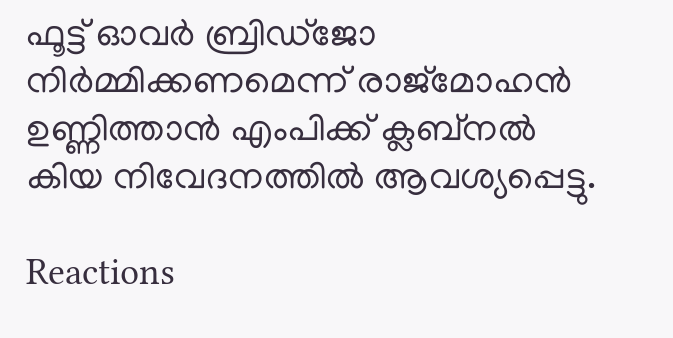ഫൂട്ട് ഓവർ ബ്രിഡ്‌ജോ നിർമ്മിക്കണമെന്ന് രാജ്മോഹൻ ഉണ്ണിത്താൻ എംപിക്ക് ക്ലബ്നൽ കിയ നിവേദനത്തിൽ ആവശ്യപ്പെട്ടു.

Reactions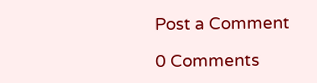Post a Comment

0 Comments